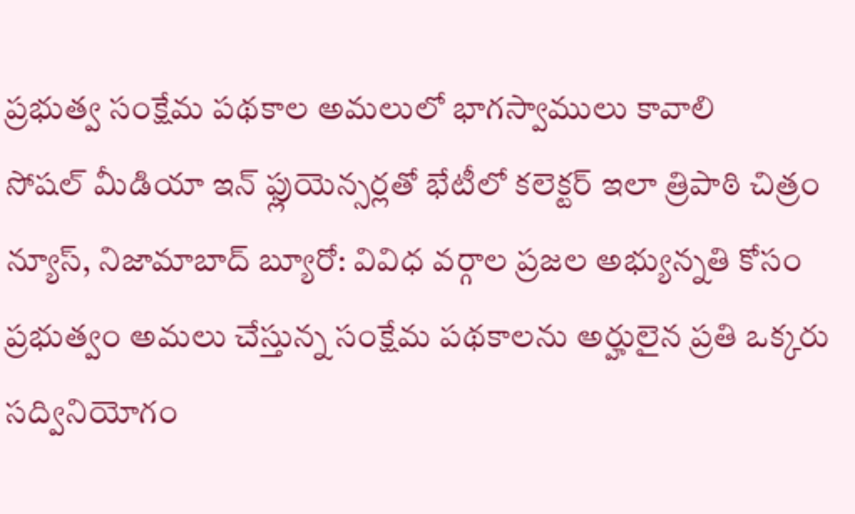ప్రభుత్వ సంక్షేమ పథకాల అమలులో భాగస్వాములు కావాలి
సోషల్ మీడియా ఇన్ ఫ్లుయెన్సర్లతో భేటీలో కలెక్టర్ ఇలా త్రిపాఠి చిత్రం న్యూస్, నిజామాబాద్ బ్యూరో: వివిధ వర్గాల ప్రజల అభ్యున్నతి కోసం ప్రభుత్వం అమలు చేస్తున్న సంక్షేమ పథకాలను అర్హులైన ప్రతి ఒక్కరు సద్వినియోగం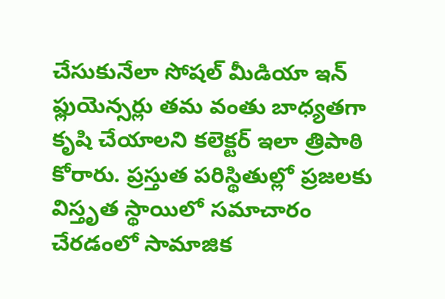చేసుకునేలా సోషల్ మీడియా ఇన్ ఫ్లుయెన్సర్లు తమ వంతు బాధ్యతగా కృషి చేయాలని కలెక్టర్ ఇలా త్రిపాఠి కోరారు. ప్రస్తుత పరిస్థితుల్లో ప్రజలకు విస్తృత స్థాయిలో సమాచారం చేరడంలో సామాజిక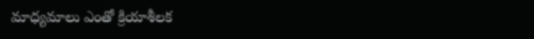మాధ్యమాలు ఎంతో క్రియాశీలక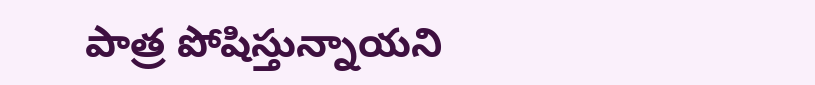పాత్ర పోషిస్తున్నాయని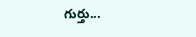గుర్తు...